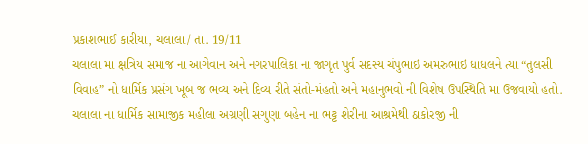પ્રકાશભાઈ કારીયા, ચલાલા/ તા. 19/11
ચલાલા મા ક્ષત્રિય સમાજ ના આગેવાન અને નગરપાલિકા ના જાગૃત પુર્વ સદસ્ય ચંપુભાઇ અમરુભાઇ ધાધલને ત્યા “તુલસી વિવાહ” નો ધાર્મિક પ્રસંગ ખૂબ જ ભવ્ય અને દિવ્ય રીતે સંતો-મંહતો અને મહાનુભવો ની વિશેષ ઉપસ્થિતિ મા ઉજવાયો હતો.
ચલાલા ના ધાર્મિક સામાજીક મહીલા અગ્રણી સગુણા બહેન ના ભટ્ટ શેરીના આશ્રમેથી ઠાકોરજી ની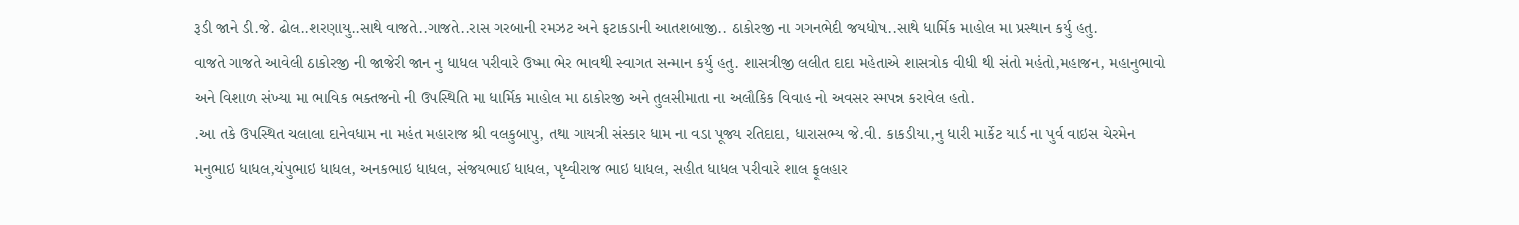રૂડી જાને ડી.જે. ઢોલ..શરણાયુ..સાથે વાજતે..ગાજતે..રાસ ગરબાની રમઝટ અને ફટાકડાની આતશબાજી.. ઠાકોરજી ના ગગનભેદી જયધોષ..સાથે ધાર્મિક માહોલ મા પ્રસ્થાન કર્યુ હતુ.
વાજતે ગાજતે આવેલી ઠાકોરજી ની જાજેરી જાન નુ ધાધલ પરીવારે ઉષ્મા ભેર ભાવથી સ્વાગત સન્માન કર્યુ હતુ. શાસત્રીજી લલીત દાદા મહેતાએ શાસત્રોક વીધી થી સંતો મહંતો,મહાજન, મહાનુભાવો અને વિશાળ સંખ્યા મા ભાવિક ભક્તજનો ની ઉપસ્થિતિ મા ધાર્મિક માહોલ મા ઠાકોરજી અને તુલસીમાતા ના અલૌકિક વિવાહ નો અવસર સ્મપન્ન કરાવેલ હતો.
.આ તકે ઉપસ્થિત ચલાલા દાનેવધામ ના મહંત મહારાજ શ્રી વલકુબાપુ, તથા ગાયત્રી સંસ્કાર ધામ ના વડા પૂજ્ય રતિદાદા, ધારાસભ્ય જે.વી. કાકડીયા,નુ ધારી માર્કેટ યાર્ડ ના પુર્વ વાઇસ ચેરમેન મનુભાઇ ધાધલ,ચંપુભાઇ ધાધલ, અનકભાઇ ધાધલ, સંજયભાઈ ધાધલ, પૃથ્વીરાજ ભાઇ ધાધલ, સહીત ધાધલ પરીવારે શાલ ફૂલહાર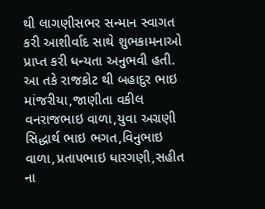થી લાગણીસભર સન્માન સ્વાગત કરી આશીર્વાદ સાથે શુભકામનાઓ પ્રાપ્ત કરી ધન્યતા અનુભવી હતી.
આ તકે રાજકોટ થી બહાદુર ભાઇ માંજરીયા,જાણીતા વકીલ વનરાજભાઇ વાળા,યુવા અગ્રણી સિદ્ધાર્થ ભાઇ ભગત,વિનુભાઇ વાળા,પ્રતાપભાઇ ધારગણી,સહીત ના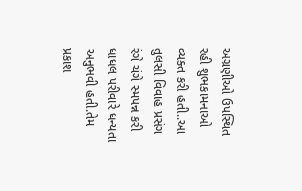અગ્રણીઓ ઉપસ્થિત રહી શુભકામનાઓ વ્યક્ત કરી હતી..આ તુલસી વિવાહ પ્રસંગ રંગે ચંગે સ્મપન્ન કરી ધાધલ પરીવારે ધન્યતા અનુભવી હતી.તેમ પ્રકાશ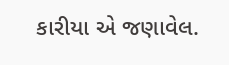કારીયા એ જણાવેલ.